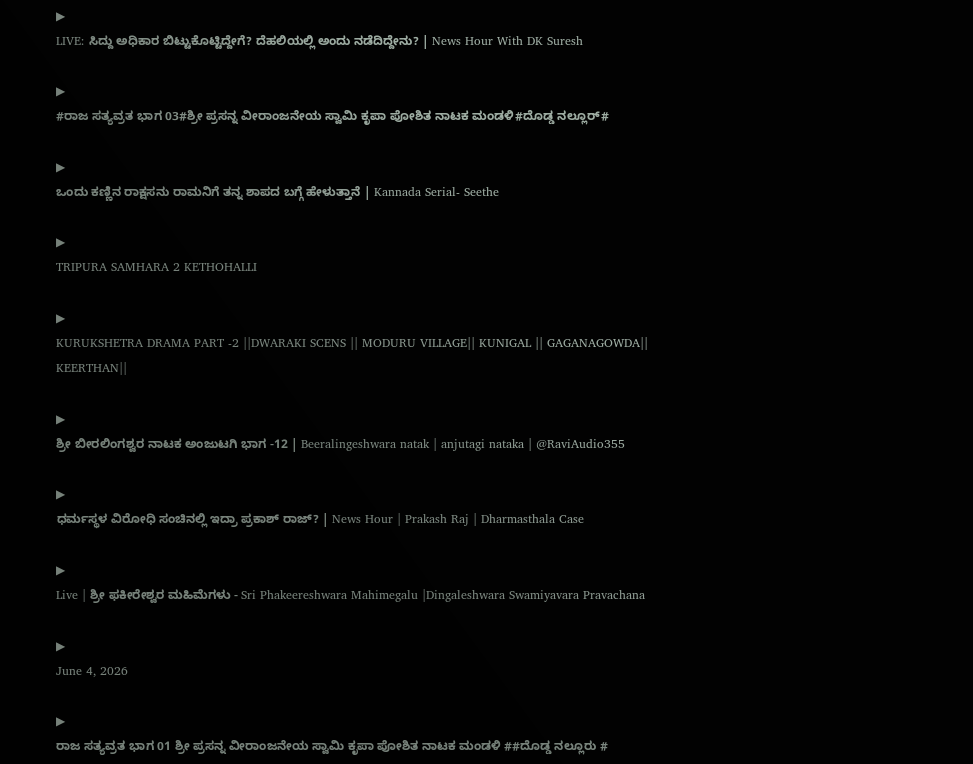▶
LIVE: ಸಿದ್ದು ಅಧಿಕಾರ ಬಿಟ್ಟುಕೊಟ್ಟಿದ್ದೇಗೆ? ದೆಹಲಿಯಲ್ಲಿ ಅಂದು ನಡೆದಿದ್ದೇನು? | News Hour With DK Suresh

▶
#ರಾಜ ಸತ್ಯವ್ರತ ಭಾಗ 03#ಶ್ರೀ ಪ್ರಸನ್ನ ವೀರಾಂಜನೇಯ ಸ್ವಾಮಿ ಕೃಪಾ ಪೋಶಿತ ನಾಟಕ ಮಂಡಳಿ#ದೊಡ್ಡ ನಲ್ಲೂರ್#

▶
ಒಂದು ಕಣ್ಣಿನ ರಾಕ್ಷಸನು ರಾಮನಿಗೆ ತನ್ನ ಶಾಪದ ಬಗ್ಗೆ ಹೇಳುತ್ತಾನೆ | Kannada Serial- Seethe

▶
TRIPURA SAMHARA 2 KETHOHALLI

▶
KURUKSHETRA DRAMA PART -2 ||DWARAKI SCENS || MODURU VILLAGE|| KUNIGAL || GAGANAGOWDA|| KEERTHAN||

▶
ಶ್ರೀ ಬೀರಲಿಂಗಶ್ವರ ನಾಟಕ ಅಂಜುಟಗಿ ಭಾಗ -12 | Beeralingeshwara natak | anjutagi nataka | @RaviAudio355

▶
ಧರ್ಮಸ್ಥಳ ವಿರೋಧಿ ಸಂಚಿನಲ್ಲಿ ಇದ್ರಾ ಪ್ರಕಾಶ್ ರಾಜ್? | News Hour | Prakash Raj | Dharmasthala Case

▶
Live | ಶ್ರೀ ಫಕೀರೇಶ್ವರ ಮಹಿಮೆಗಳು - Sri Phakeereshwara Mahimegalu |Dingaleshwara Swamiyavara Pravachana

▶
June 4, 2026

▶
ರಾಜ ಸತ್ಯವ್ರತ ಭಾಗ 01 ಶ್ರೀ ಪ್ರಸನ್ನ ವೀರಾಂಜನೇಯ ಸ್ವಾಮಿ ಕೃಪಾ ಪೋಶಿತ ನಾಟಕ ಮಂಡಳಿ ##ದೊಡ್ಡ ನಲ್ಲೂರು #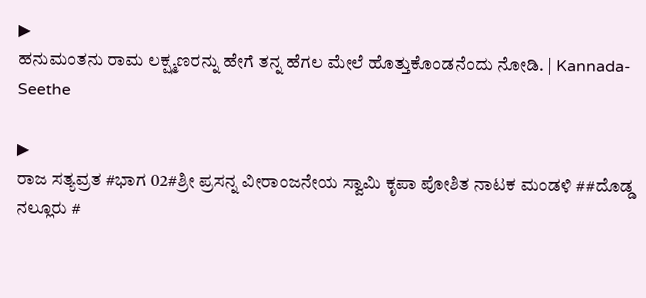▶
ಹನುಮಂತನು ರಾಮ ಲಕ್ಷ್ಮಣರನ್ನು ಹೇಗೆ ತನ್ನ ಹೆಗಲ ಮೇಲೆ ಹೊತ್ತುಕೊಂಡನೆಂದು ನೋಡಿ. | Kannada-Seethe

▶
ರಾಜ ಸತ್ಯವ್ರತ #ಭಾಗ 02#ಶ್ರೀ ಪ್ರಸನ್ನ ವೀರಾಂಜನೇಯ ಸ್ವಾಮಿ ಕೃಪಾ ಪೋಶಿತ ನಾಟಕ ಮಂಡಳಿ ##ದೊಡ್ಡ ನಲ್ಲೂರು #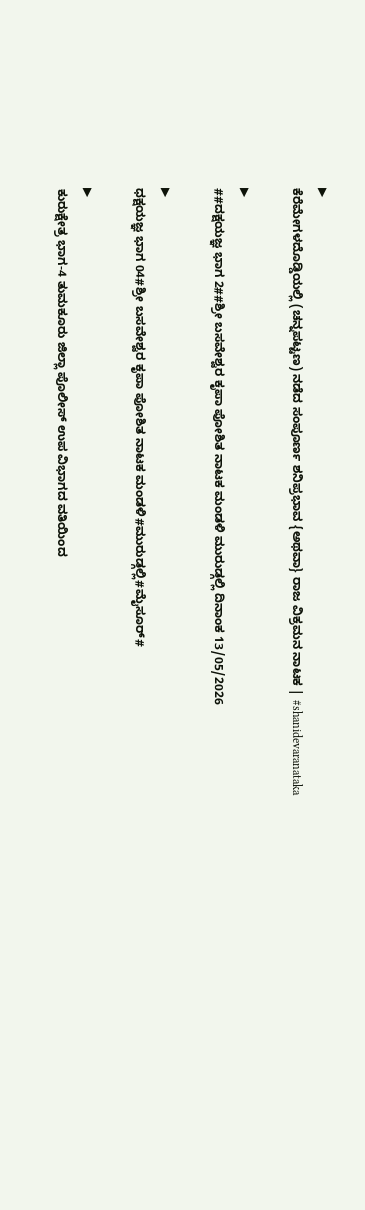▶
ಕೆರೆಮೇಗಳದೊಡ್ಡಿಯಲ್ಲಿ (ಚನ್ನಪಟ್ಟಣ) ನಡೆದ ಸಂಪೂರ್ಣ ಶನಿಪ್ರಭಾವ {ಅಥವಾ} ರಾಜ ವಿಕ್ರಮನ ನಾಟಕ | #shanidevaranataka

▶
##ದಕ್ಷಯಜ್ಞ ಭಾಗ 2##ಶ್ರೀ ಬಸವೇಶ್ವರ ಕೃಪಾ ಪೋಶಿತ ನಾಟಕ ಮಂಡಳಿ ಮುರುಡ್ಗಲ್ಲಿ ದಿನಾಂಕ 13/05/2026

▶
ಧಕ್ಷಯಜ್ಞ ಭಾಗ 04#ಶ್ರೀ ಬಸವೇಶ್ವರ ಕೃಪಾ ಪೋಶಿತ ನಾಟಕ ಮಂಡಳಿ#ಮುರುಡ್ಗಲ್ಲಿ#ಮೈಸೂರ್#

▶
ಕುರುಕ್ಷೇತ್ರ ಭಾಗ-4 ತುಮಕೂರು ಜಿಲ್ಲಾ ಪೊಲೀಸ್ ಉಪ ವಿಭಾಗದ ವತಿಯಿಂದ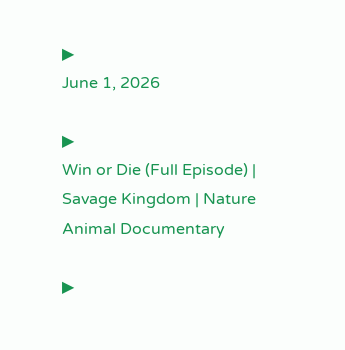▶
June 1, 2026

▶
Win or Die (Full Episode) | Savage Kingdom | Nature Animal Documentary

▶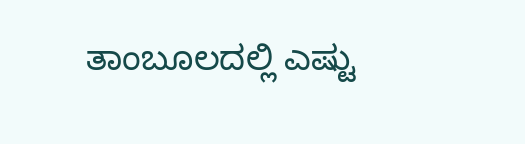ತಾಂಬೂಲದಲ್ಲಿ ಎಷ್ಟು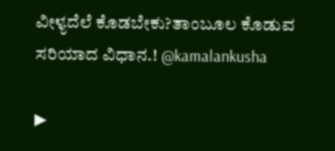ವೀಳ್ಯದೆಲೆ ಕೊಡಬೇಕು?ತಾಂಬೂಲ ಕೊಡುವ ಸರಿಯಾದ ವಿಧಾನ.! @kamalankusha

▶